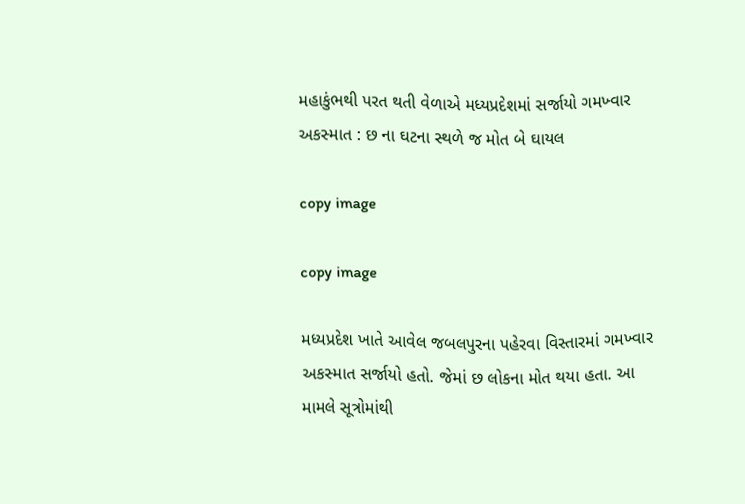મહાકુંભથી પરત થતી વેળાએ મધ્યપ્રદેશમાં સર્જાયો ગમખ્વાર અકસ્માત : છ ના ઘટના સ્થળે જ મોત બે ઘાયલ

copy image

copy image

મધ્યપ્રદેશ ખાતે આવેલ જબલપુરના પહેરવા વિસ્તારમાં ગમખ્વાર અકસ્માત સર્જાયો હતો. જેમાં છ લોકના મોત થયા હતા. આ મામલે સૂત્રોમાંથી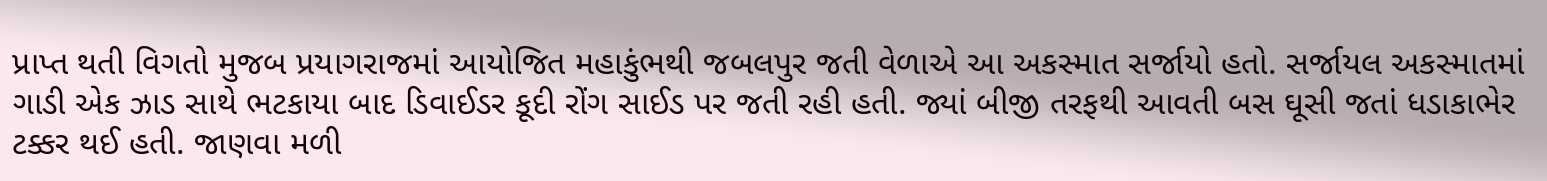પ્રાપ્ત થતી વિગતો મુજબ પ્રયાગરાજમાં આયોજિત મહાકુંભથી જબલપુર જતી વેળાએ આ અકસ્માત સર્જાયો હતો. સર્જાયલ અકસ્માતમાં ગાડી એક ઝાડ સાથે ભટકાયા બાદ ડિવાઈડર કૂદી રોંગ સાઈડ પર જતી રહી હતી. જ્યાં બીજી તરફથી આવતી બસ ઘૂસી જતાં ધડાકાભેર ટક્કર થઈ હતી. જાણવા મળી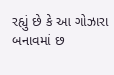રહ્યું છે કે આ ગોઝારા બનાવમાં છ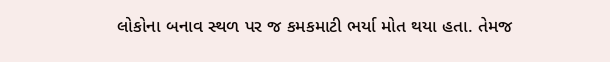લોકોના બનાવ સ્થળ પર જ કમકમાટી ભર્યા મોત થયા હતા. તેમજ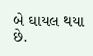બે ઘાયલ થયા છે.